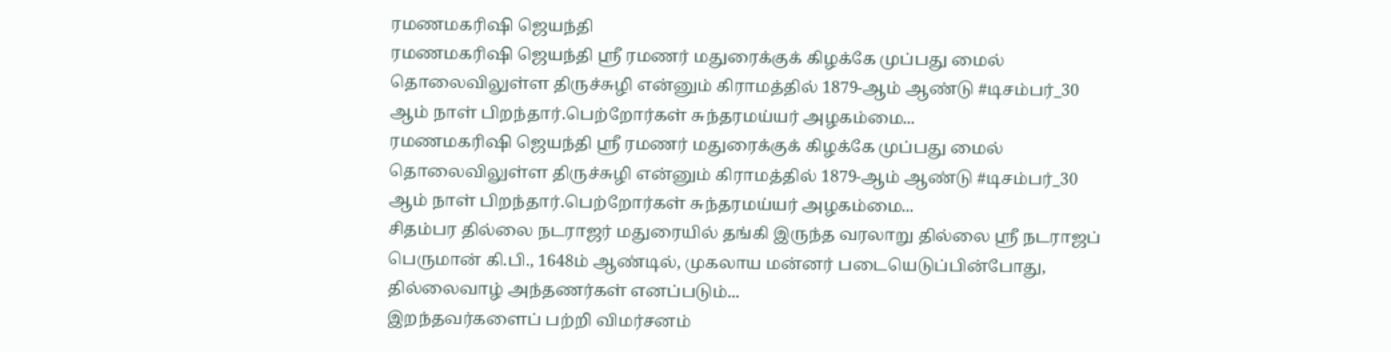ரமணமகரிஷி ஜெயந்தி
ரமணமகரிஷி ஜெயந்தி ஸ்ரீ ரமணர் மதுரைக்குக் கிழக்கே முப்பது மைல் தொலைவிலுள்ள திருச்சுழி என்னும் கிராமத்தில் 1879-ஆம் ஆண்டு #டிசம்பர்_30 ஆம் நாள் பிறந்தார்.பெற்றோர்கள் சுந்தரமய்யர் அழகம்மை...
ரமணமகரிஷி ஜெயந்தி ஸ்ரீ ரமணர் மதுரைக்குக் கிழக்கே முப்பது மைல் தொலைவிலுள்ள திருச்சுழி என்னும் கிராமத்தில் 1879-ஆம் ஆண்டு #டிசம்பர்_30 ஆம் நாள் பிறந்தார்.பெற்றோர்கள் சுந்தரமய்யர் அழகம்மை...
சிதம்பர தில்லை நடராஜர் மதுரையில் தங்கி இருந்த வரலாறு தில்லை ஸ்ரீ நடராஜப் பெருமான் கி.பி., 1648ம் ஆண்டில், முகலாய மன்னர் படையெடுப்பின்போது, தில்லைவாழ் அந்தணர்கள் எனப்படும்...
இறந்தவர்களைப் பற்றி விமர்சனம்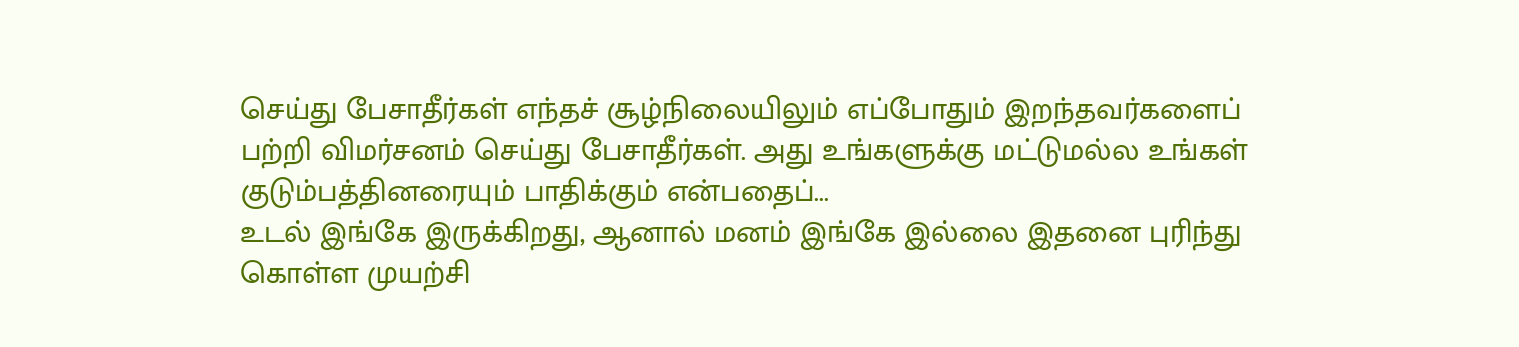செய்து பேசாதீர்கள் எந்தச் சூழ்நிலையிலும் எப்போதும் இறந்தவர்களைப் பற்றி விமர்சனம் செய்து பேசாதீர்கள். அது உங்களுக்கு மட்டுமல்ல உங்கள் குடும்பத்தினரையும் பாதிக்கும் என்பதைப்...
உடல் இங்கே இருக்கிறது, ஆனால் மனம் இங்கே இல்லை இதனை புரிந்து கொள்ள முயற்சி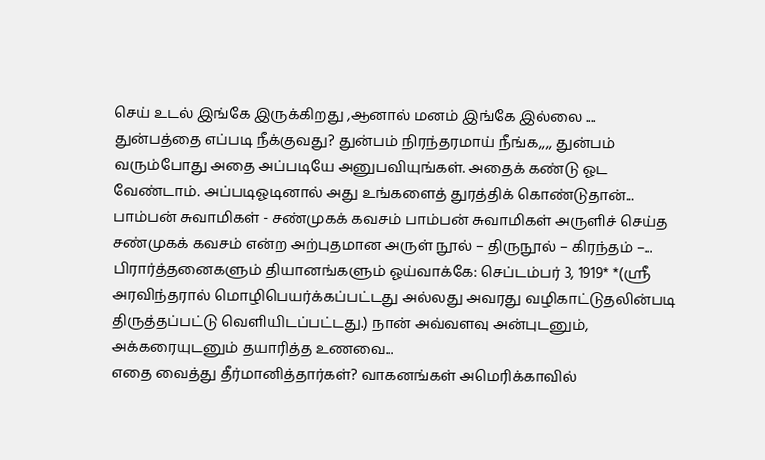செய் உடல் இங்கே இருக்கிறது ,ஆனால் மனம் இங்கே இல்லை ....
துன்பத்தை எப்படி நீக்குவது? துன்பம் நிரந்தரமாய் நீங்க,,,, துன்பம் வரும்போது அதை அப்படியே அனுபவியுங்கள். அதைக் கண்டு ஓட வேண்டாம். அப்படிஓடினால் அது உங்களைத் துரத்திக் கொண்டுதான்...
பாம்பன் சுவாமிகள் - சண்முகக் கவசம் பாம்பன் சுவாமிகள் அருளிச் செய்த சண்முகக் கவசம் என்ற அற்புதமான அருள் நூல் – திருநூல் – கிரந்தம் –...
பிரார்த்தனைகளும் தியானங்களும் ஓய்வாக்கே: செப்டம்பர் 3, 1919* *(ஸ்ரீ அரவிந்தரால் மொழிபெயர்க்கப்பட்டது அல்லது அவரது வழிகாட்டுதலின்படி திருத்தப்பட்டு வெளியிடப்பட்டது.) நான் அவ்வளவு அன்புடனும், அக்கரையுடனும் தயாரித்த உணவை...
எதை வைத்து தீர்மானித்தார்கள்? வாகனங்கள் அமெரிக்காவில்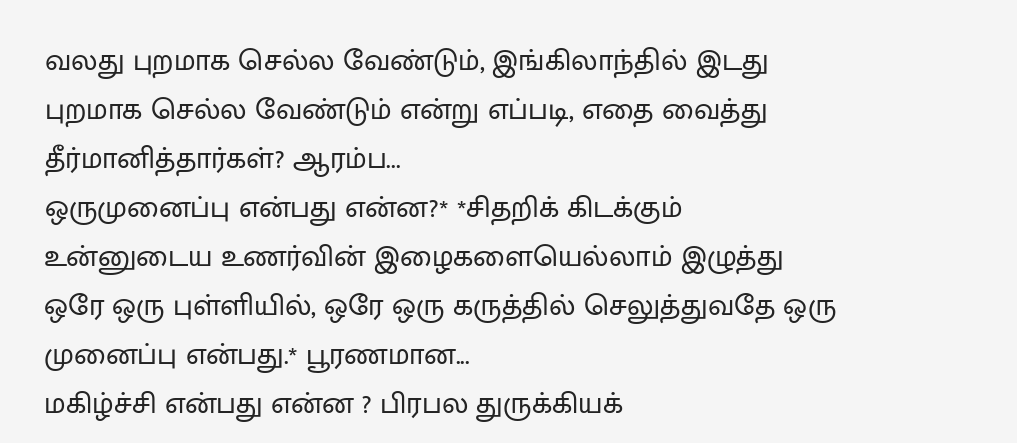வலது புறமாக செல்ல வேண்டும், இங்கிலாந்தில் இடது புறமாக செல்ல வேண்டும் என்று எப்படி, எதை வைத்து தீர்மானித்தார்கள்? ஆரம்ப...
ஒருமுனைப்பு என்பது என்ன?* *சிதறிக் கிடக்கும் உன்னுடைய உணர்வின் இழைகளையெல்லாம் இழுத்து ஒரே ஒரு புள்ளியில், ஒரே ஒரு கருத்தில் செலுத்துவதே ஒரு முனைப்பு என்பது.* பூரணமான...
மகிழ்ச்சி என்பது என்ன ? பிரபல துருக்கியக்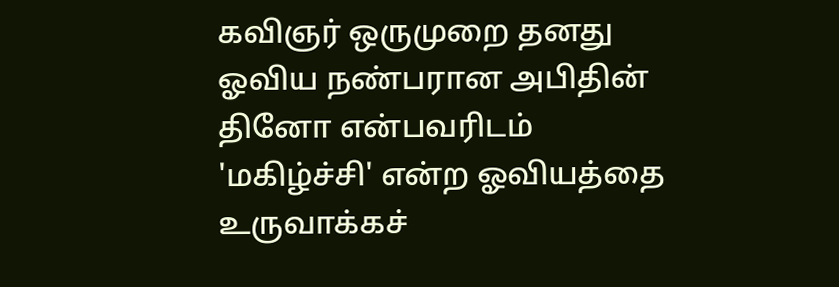கவிஞர் ஒருமுறை தனது ஓவிய நண்பரான அபிதின் தினோ என்பவரிடம் 'மகிழ்ச்சி' என்ற ஓவியத்தை உருவாக்கச்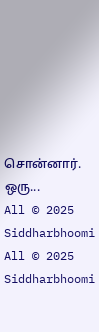சொன்னார். ஒரு...
All © 2025 Siddharbhoomi
All © 2025 Siddharbhoomi